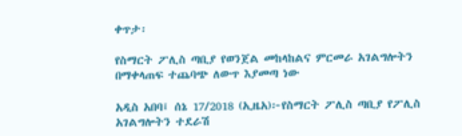ቀጥታ፡

የስማርት ፖሊስ ጣቢያ የወንጀል መከላከልና ምርመራ አገልግሎትን በማቀላጠፍ ተጨባጭ ለውጥ እያመጣ ነው

አዲስ አበባ፤ ሰኔ 17/2018 (ኢዜአ)፦የስማርት ፖሊስ ጣቢያ የፖሊስ አገልግሎትን ተደራሽ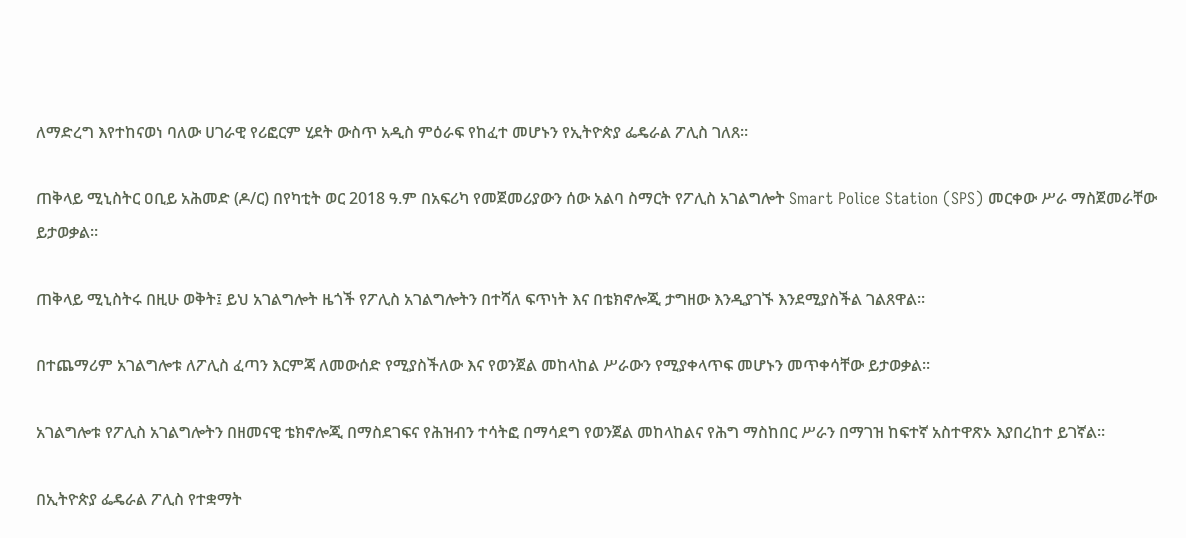ለማድረግ እየተከናወነ ባለው ሀገራዊ የሪፎርም ሂደት ውስጥ አዲስ ምዕራፍ የከፈተ መሆኑን የኢትዮጵያ ፌዴራል ፖሊስ ገለጸ።

ጠቅላይ ሚኒስትር ዐቢይ አሕመድ (ዶ/ር) በየካቲት ወር 2018 ዓ.ም በአፍሪካ የመጀመሪያውን ሰው አልባ ስማርት የፖሊስ አገልግሎት Smart Police Station (SPS) መርቀው ሥራ ማስጀመራቸው ይታወቃል።

ጠቅላይ ሚኒስትሩ በዚሁ ወቅት፤ ይህ አገልግሎት ዜጎች የፖሊስ አገልግሎትን በተሻለ ፍጥነት እና በቴክኖሎጂ ታግዘው እንዲያገኙ እንደሚያስችል ገልጸዋል፡፡

በተጨማሪም አገልግሎቱ ለፖሊስ ፈጣን እርምጃ ለመውሰድ የሚያስችለው እና የወንጀል መከላከል ሥራውን የሚያቀላጥፍ መሆኑን መጥቀሳቸው ይታወቃል፡፡

አገልግሎቱ የፖሊስ አገልግሎትን በዘመናዊ ቴክኖሎጂ በማስደገፍና የሕዝብን ተሳትፎ በማሳደግ የወንጀል መከላከልና የሕግ ማስከበር ሥራን በማገዝ ከፍተኛ አስተዋጽኦ እያበረከተ ይገኛል።

በኢትዮጵያ ፌዴራል ፖሊስ የተቋማት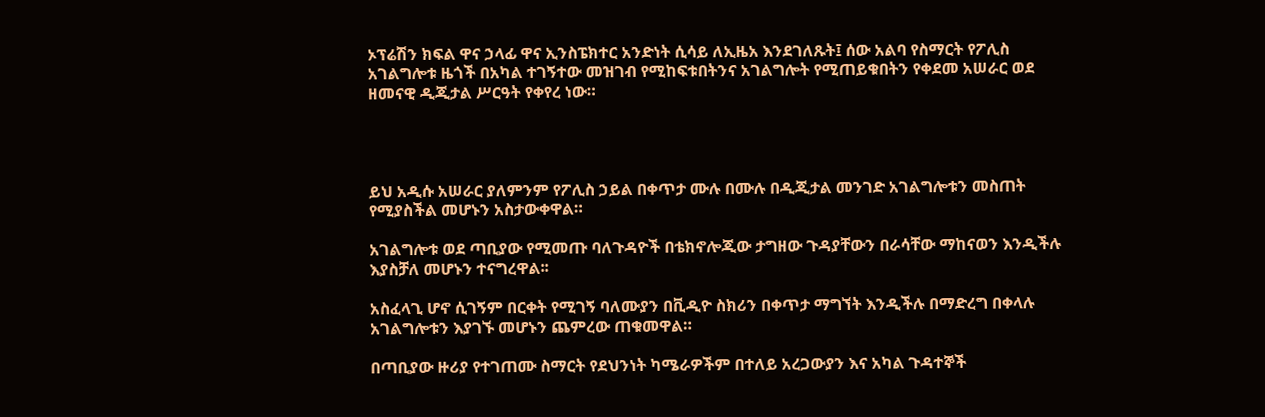ኦፕሬሽን ክፍል ዋና ኃላፊ ዋና ኢንስፔክተር አንድነት ሲሳይ ለኢዜአ እንደገለጹት፤ ሰው አልባ የስማርት የፖሊስ አገልግሎቱ ዜጎች በአካል ተገኝተው መዝገብ የሚከፍቱበትንና አገልግሎት የሚጠይቁበትን የቀደመ አሠራር ወደ ዘመናዊ ዲጂታል ሥርዓት የቀየረ ነው።




ይህ አዲሱ አሠራር ያለምንም የፖሊስ ኃይል በቀጥታ ሙሉ በሙሉ በዲጂታል መንገድ አገልግሎቱን መስጠት የሚያስችል መሆኑን አስታውቀዋል።

አገልግሎቱ ወደ ጣቢያው የሚመጡ ባለጉዳዮች በቴክኖሎጂው ታግዘው ጉዳያቸውን በራሳቸው ማከናወን እንዲችሉ እያስቻለ መሆኑን ተናግረዋል፡፡

አስፈላጊ ሆኖ ሲገኝም በርቀት የሚገኝ ባለሙያን በቪዲዮ ስክሪን በቀጥታ ማግኘት እንዲችሉ በማድረግ በቀላሉ አገልግሎቱን እያገኙ መሆኑን ጨምረው ጠቁመዋል።

በጣቢያው ዙሪያ የተገጠሙ ስማርት የደህንነት ካሜራዎችም በተለይ አረጋውያን እና አካል ጉዳተኞች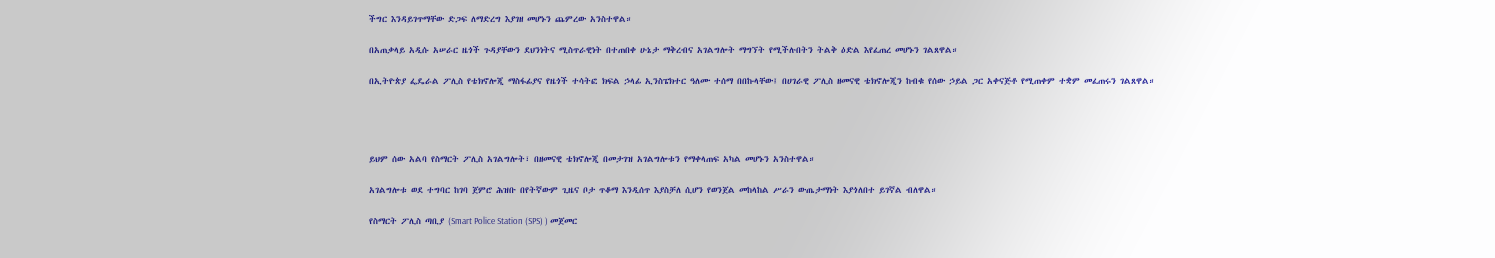ችግር እንዳይገጥማቸው ድጋፍ ለማድረግ እያገዘ መሆኑን ጨምረው አንስተዋል።

በአጠቃላይ አዲሱ አሠራር ዜጎች ጉዳያቸውን ደህንነትና ሚስጥራዊነት በተጠበቀ ሁኔታ ማቅረብና አገልግሎት ማግኘት የሚችሉበትን ትልቅ ዕድል እየፈጠረ መሆኑን ገልጸዋል።

በኢትዮጵያ ፌዴራል ፖሊስ የቴክኖሎጂ ማስፋፊያና የዜጎች ተሳትፎ ክፍል ኃላፊ ኢንስፔክተር ዓለሙ ተሰማ በበኩላቸው፤ በሀገራዊ ፖሊስ ዘመናዊ ቴክኖሎጂን ከብቁ የሰው ኃይል ጋር አቀናጅቶ የሚጠቀም ተቋም መፈጠሩን ገልጸዋል።




ይህም ሰው አልባ የስማርት ፖሊስ አገልግሎት፣ በዘመናዊ ቴክኖሎጂ በመታገዝ አገልግሎቱን የማቀላጠፍ አካል መሆኑን አንስተዋል።

አገልግሎቱ ወደ ተግባር ከገባ ጀምሮ ሕዝቡ በየትኛውም ጊዜና ቦታ ጥቆማ እንዲሰጥ እያስቻለ ሲሆን የወንጀል መከላከል ሥራን ውጤታማነት እያጎለበተ ይገኛል ብለዋል።

የስማርት ፖሊስ ጣቢያ (Smart Police Station (SPS) ) መጀመር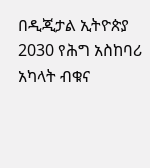በዲጂታል ኢትዮጵያ 2030 የሕግ አስከባሪ አካላት ብቁና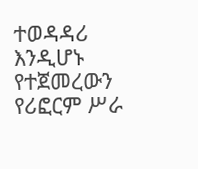ተወዳዳሪ እንዲሆኑ የተጀመረውን የሪፎርም ሥራ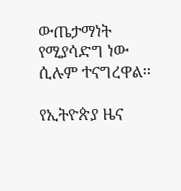ውጤታማነት የሚያሳድግ ነው ሲሉም ተናግረዋል፡፡

የኢትዮጵያ ዜና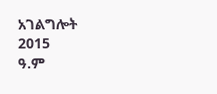አገልግሎት
2015
ዓ.ም